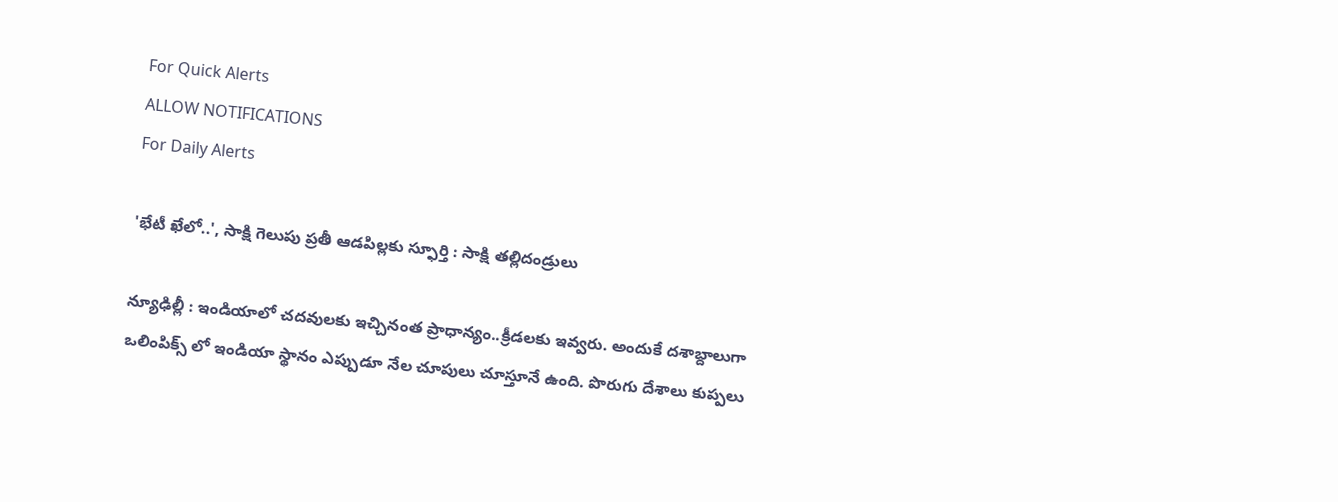For Quick Alerts
ALLOW NOTIFICATIONS
For Daily Alerts

'భేటీ ఖేలో..', సాక్షి గెలుపు ప్రతీ ఆడపిల్లకు స్ఫూర్తి : సాక్షి తల్లిదండ్రులు

న్యూఢిల్లీ : ఇండియాలో చదవులకు ఇచ్చినంత ప్రాధాన్యం..క్రీడలకు ఇవ్వరు. అందుకే దశాబ్దాలుగా ఒలింపిక్స్ లో ఇండియా స్థానం ఎప్పుడూ నేల చూపులు చూస్తూనే ఉంది. పొరుగు దేశాలు కుప్పలు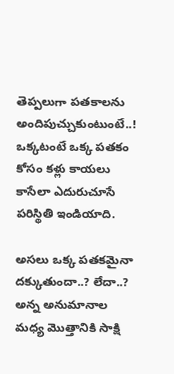తెప్పలుగా పతకాలను అందిపుచ్చుకుంటుంటే..! ఒక్కటంటే ఒక్క పతకం కోసం కళ్లు కాయలు కాసేలా ఎదురుచూసే పరిస్థితి ఇండియాది.

అసలు ఒక్క పతకమైనా దక్కుతుందా..? లేదా..? అన్న అనుమానాల మధ్య మొత్తానికి సాక్షి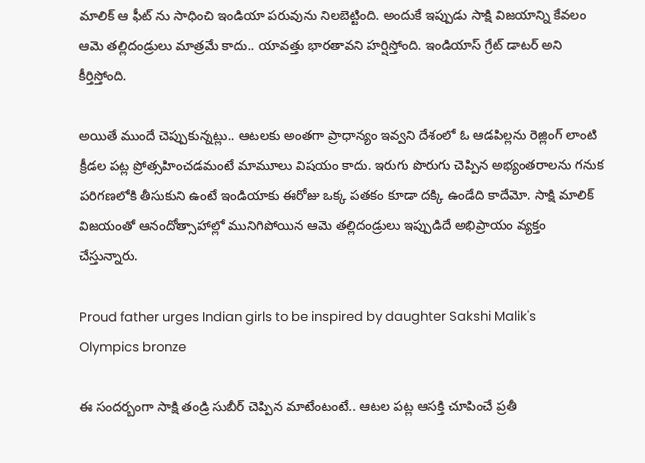మాలిక్ ఆ ఫీట్ ను సాధించి ఇండియా పరువును నిలబెట్టింది. అందుకే ఇప్పుడు సాక్షి విజయాన్ని కేవలం ఆమె తల్లిదండ్రులు మాత్రమే కాదు.. యావత్తు భారతావని హర్షిస్తోంది. ఇండియాస్ గ్రేట్ డాటర్ అని కీర్తిస్తోంది.

అయితే ముందే చెప్పుకున్నట్లు.. ఆటలకు అంతగా ప్రాధాన్యం ఇవ్వని దేశంలో ఓ ఆడపిల్లను రెజ్లింగ్ లాంటి క్రీడల పట్ల ప్రోత్సహించడమంటే మామూలు విషయం కాదు. ఇరుగు పొరుగు చెప్పిన అభ్యంతరాలను గనుక పరిగణలోకి తీసుకుని ఉంటే ఇండియాకు ఈరోజు ఒక్క పతకం కూడా దక్కి ఉండేది కాదేమో. సాక్షి మాలిక్ విజయంతో ఆనందోత్సాహాల్లో మునిగిపోయిన ఆమె తల్లిదండ్రులు ఇప్పుడిదే అభిప్రాయం వ్యక్తం చేస్తున్నారు.

Proud father urges Indian girls to be inspired by daughter Sakshi Malik's Olympics bronze

ఈ సందర్బంగా సాక్షి తండ్రి సుబీర్ చెప్పిన మాటేంటంటే.. ఆటల పట్ల ఆసక్తి చూపించే ప్రతీ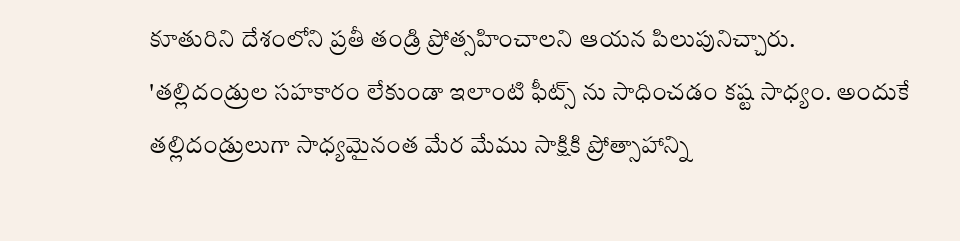కూతురిని దేశంలోని ప్రతీ తండ్రి ప్రోత్సహించాలని ఆయన పిలుపునిచ్చారు. 'తల్లిదండ్రుల సహకారం లేకుండా ఇలాంటి ఫీట్స్ ను సాధించడం కష్ట సాధ్యం. అందుకే తల్లిదండ్రులుగా సాధ్యమైనంత మేర మేము సాక్షికి ప్రోత్సాహాన్ని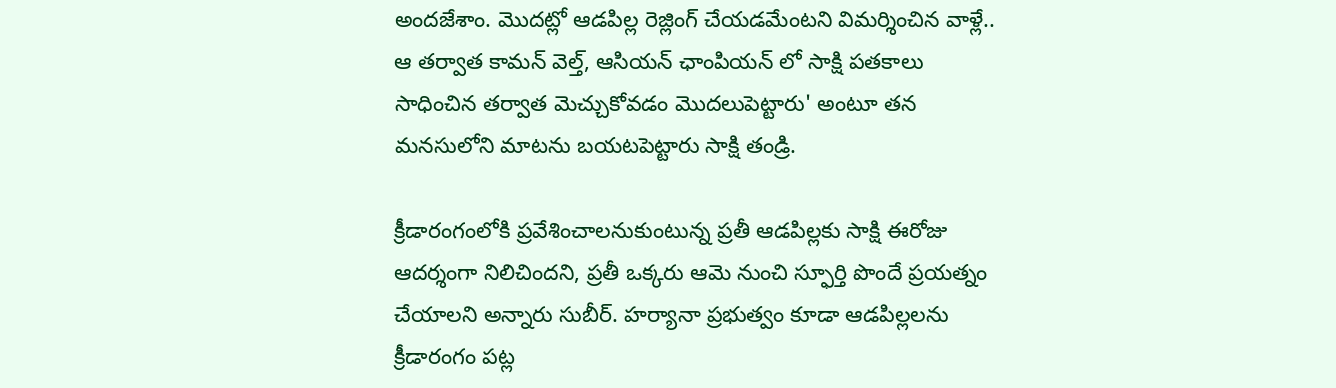అందజేశాం. మొదట్లో ఆడపిల్ల రెజ్లింగ్ చేయడమేంటని విమర్శించిన వాళ్లే.. ఆ తర్వాత కామన్ వెల్త్, ఆసియన్ ఛాంపియన్ లో సాక్షి పతకాలు సాధించిన తర్వాత మెచ్చుకోవడం మొదలుపెట్టారు' అంటూ తన మనసులోని మాటను బయటపెట్టారు సాక్షి తండ్రి.

క్రీడారంగంలోకి ప్రవేశించాలనుకుంటున్న ప్రతీ ఆడపిల్లకు సాక్షి ఈరోజు ఆదర్శంగా నిలిచిందని, ప్రతీ ఒక్కరు ఆమె నుంచి స్ఫూర్తి పొందే ప్రయత్నం చేయాలని అన్నారు సుబీర్. హర్యానా ప్రభుత్వం కూడా ఆడపిల్లలను క్రీడారంగం పట్ల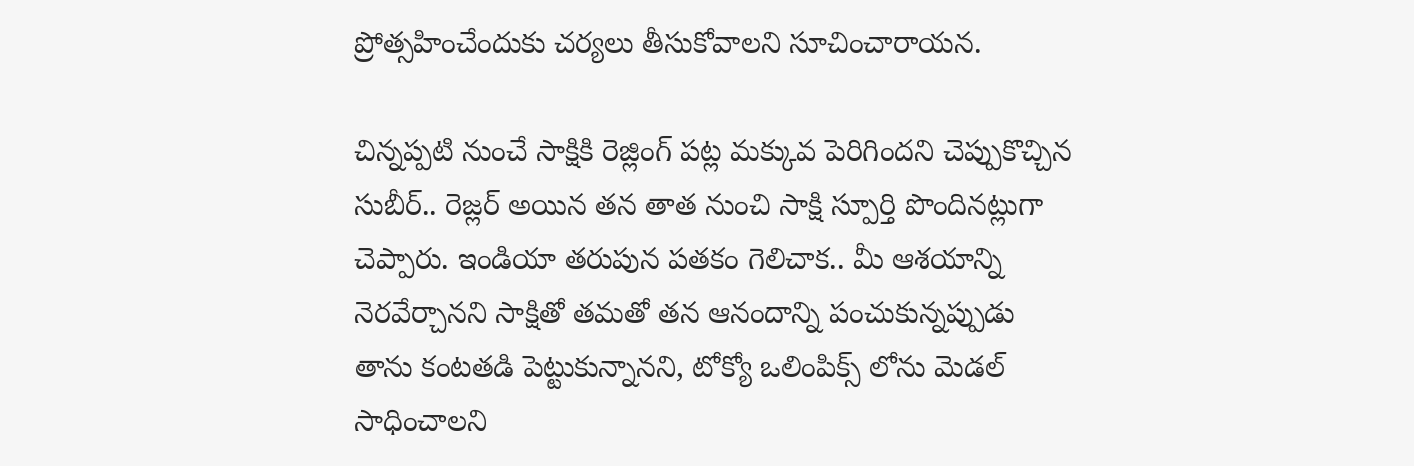ప్రోత్సహించేందుకు చర్యలు తీసుకోవాలని సూచించారాయన.

చిన్నప్పటి నుంచే సాక్షికి రెజ్లింగ్ పట్ల మక్కువ పెరిగిందని చెప్పుకొచ్చిన సుబీర్.. రెజ్లర్ అయిన తన తాత నుంచి సాక్షి స్పూర్తి పొందినట్లుగా చెప్పారు. ఇండియా తరుపున పతకం గెలిచాక.. మీ ఆశయాన్ని నెరవేర్చానని సాక్షితో తమతో తన ఆనందాన్ని పంచుకున్నప్పుడు తాను కంటతడి పెట్టుకున్నానని, టోక్యో ఒలింపిక్స్ లోను మెడల్ సాధించాలని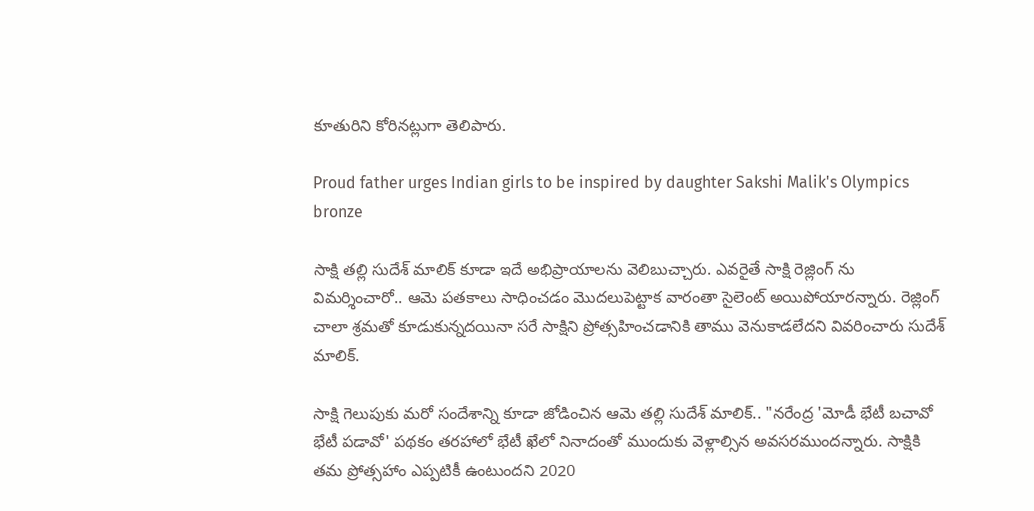కూతురిని కోరినట్లుగా తెలిపారు.

Proud father urges Indian girls to be inspired by daughter Sakshi Malik's Olympics bronze

సాక్షి తల్లి సుదేశ్ మాలిక్ కూడా ఇదే అభిప్రాయాలను వెలిబుచ్చారు. ఎవరైతే సాక్షి రెజ్లింగ్ ను విమర్శించారో.. ఆమె పతకాలు సాధించడం మొదలుపెట్టాక వారంతా సైలెంట్ అయిపోయారన్నారు. రెజ్లింగ్ చాలా శ్రమతో కూడుకున్నదయినా సరే సాక్షిని ప్రోత్సహించడానికి తాము వెనుకాడలేదని వివరించారు సుదేశ్ మాలిక్.

సాక్షి గెలుపుకు మరో సందేశాన్ని కూడా జోడించిన ఆమె తల్లి సుదేశ్ మాలిక్.. "నరేంద్ర 'మోడీ భేటీ బచావో భేటీ పడావో' పథకం తరహాలో భేటీ ఖేలో నినాదంతో ముందుకు వెళ్లాల్సిన అవసరముందన్నారు. సాక్షికి తమ ప్రోత్సహాం ఎప్పటికీ ఉంటుందని 2020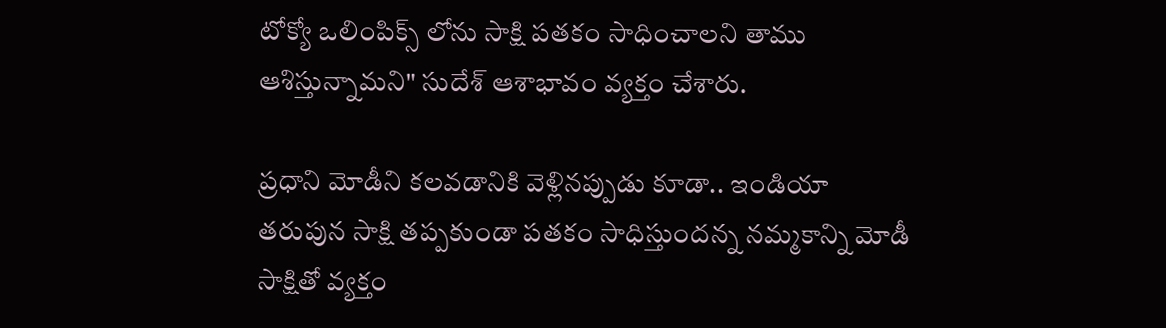టోక్యో ఒలింపిక్స్ లోను సాక్షి పతకం సాధించాలని తాము ఆశిస్తున్నామని" సుదేశ్ ఆశాభావం వ్యక్తం చేశారు.

ప్రధాని మోడీని కలవడానికి వెళ్లినప్పుడు కూడా.. ఇండియా తరుపున సాక్షి తప్పకుండా పతకం సాధిస్తుందన్న నమ్మకాన్ని మోడీ సాక్షితో వ్యక్తం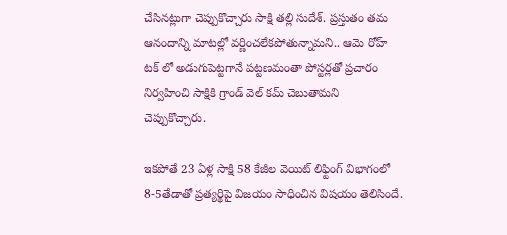చేసినట్లుగా చెప్పుకొచ్చారు సాక్షి తల్లి సుదేశ్. ప్రస్తుతం తమ ఆనందాన్ని మాటల్లో వర్ణించలేకపోతున్నామని.. ఆమె రోహ్ టక్ లో అడుగుపెట్టగానే పట్టణమంతా పోస్టర్లతో ప్రచారం నిర్వహించి సాక్షికి గ్రాండ్ వెల్ కమ్ చెబుతామని చెప్పుకొచ్చారు.

ఇకపోతే 23 ఏళ్ల సాక్షి 58 కేజీల వెయిట్ లిఫ్టింగ్ విభాగంలో 8-5తేడాతో ప్రత్యర్థిపై విజయం సాధించిన విషయం తెలిసిందే.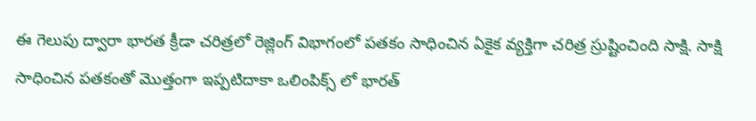ఈ గెలుపు ద్వారా భారత క్రీడా చరిత్రలో రెజ్లింగ్ విభాగంలో పతకం సాధించిన ఏకైక వ్యక్తిగా చరిత్ర స్రుష్టించింది సాక్షి. సాక్షి సాధించిన పతకంతో మొత్తంగా ఇప్పటిదాకా ఒలింపిక్స్ లో భారత్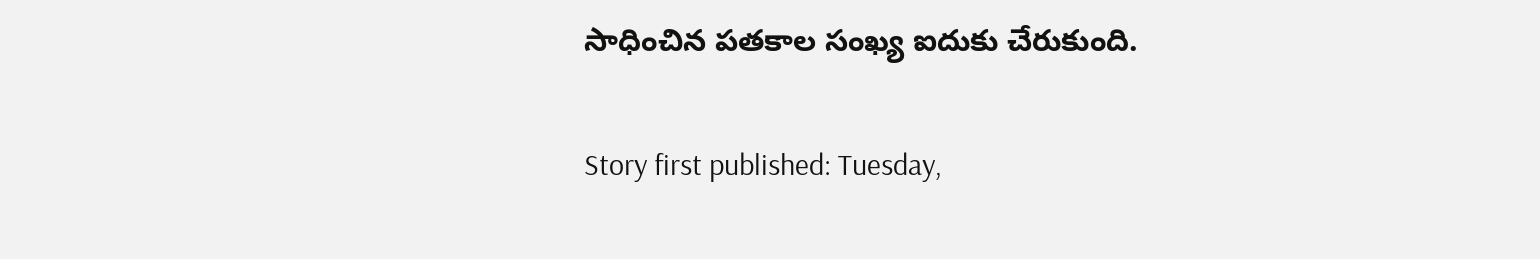సాధించిన పతకాల సంఖ్య ఐదుకు చేరుకుంది.

Story first published: Tuesday,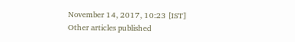November 14, 2017, 10:23 [IST]
Other articles published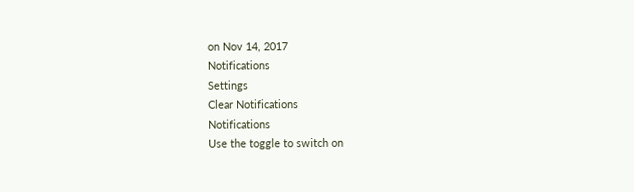on Nov 14, 2017
Notifications
Settings
Clear Notifications
Notifications
Use the toggle to switch on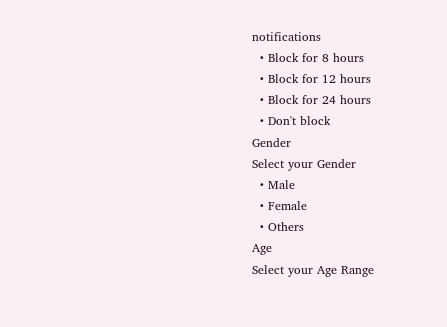notifications
  • Block for 8 hours
  • Block for 12 hours
  • Block for 24 hours
  • Don't block
Gender
Select your Gender
  • Male
  • Female
  • Others
Age
Select your Age Range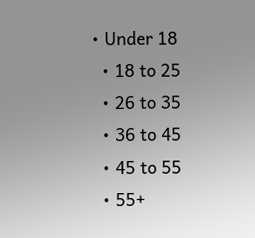• Under 18
  • 18 to 25
  • 26 to 35
  • 36 to 45
  • 45 to 55
  • 55+